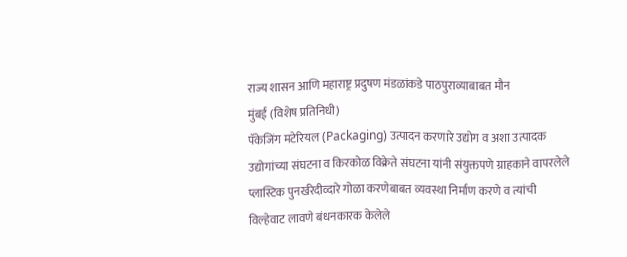राज्य शासन आणि महाराष्ट्र प्रदुषण मंडळांकडे पाठपुराव्याबाबत मौन
मुंबई (विशेष प्रतिनिधी)
पॅकेजिंग मटेरियल (Packaging) उत्पादन करणारे उद्योग व अशा उत्पादक उद्योगांच्या संघटना व किरकोळ विक्रेते संघटना यांनी संयुक्तपणे ग्राहकाने वापरलेले प्लास्टिक पुनर्खरेदीव्दारे गोळा करणेबाबत व्यवस्था निर्माण करणे व त्यांची विल्हेवाट लावणे बंधनकारक केलेले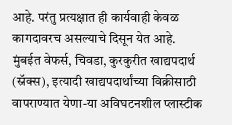आहे. परंतु प्रत्यक्षात ही कार्यवाही केवळ कागदावरच असल्याचे दिसून येत आहे.
मुंबईत वेफर्स, चिवडा, कुरकुरीत खाद्यपदार्थ (स्नॅक्स), इत्यादी खाद्यपदार्थांच्या विक्रीसाठी वापराण्यात येणा-या अविघटनशील प्लास्टीक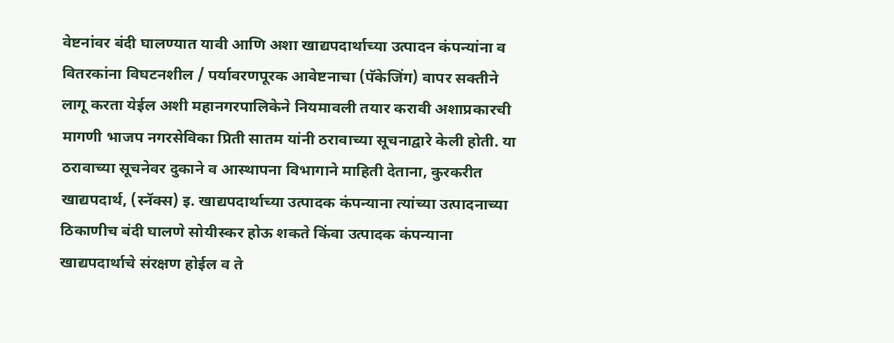वेष्टनांवर बंदी घालण्यात यावी आणि अशा खाद्यपदार्थाच्या उत्पादन कंपन्यांना व वितरकांना विघटनशील / पर्यावरणपूरक आवेष्टनाचा (पॅकेजिंग) वापर सक्तीने लागू करता येईल अशी महानगरपालिकेने नियमावली तयार करावी अशाप्रकारची मागणी भाजप नगरसेविका प्रिती सातम यांनी ठरावाच्या सूचनाद्वारे केली होती. या ठरावाच्या सूचनेवर दुकाने व आस्थापना विभागाने माहिती देताना, कुरकरीत खाद्यपदार्थ, (स्नॅक्स) इ. खाद्यपदार्थाच्या उत्पादक कंपन्याना त्यांच्या उत्पादनाच्या ठिकाणीच बंदी घालणे सोयीस्कर होऊ शकते किंवा उत्पादक कंपन्याना खाद्यपदार्थाचे संरक्षण होईल व ते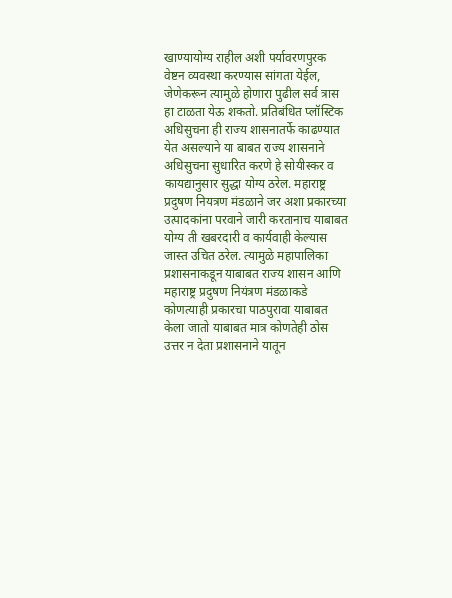खाण्यायोग्य राहील अशी पर्यावरणपुरक वेष्टन व्यवस्था करण्यास सांगता येईल, जेणेकरून त्यामुळे होणारा पुढील सर्व त्रास हा टाळता येऊ शकतो. प्रतिबंधित प्लॉस्टिक अधिसुचना ही राज्य शासनातर्फे काढण्यात येत असल्याने या बाबत राज्य शासनाने अधिसुचना सुधारित करणे हे सोयीस्कर व कायद्यानुसार सुद्धा योग्य ठरेल. महाराष्ट्र प्रदुषण नियत्रण मंडळाने जर अशा प्रकारच्या उत्पादकांना परवाने जारी करतानाच याबाबत योग्य ती खबरदारी व कार्यवाही केल्यास जास्त उचित ठरेल. त्यामुळे महापालिका प्रशासनाकडून याबाबत राज्य शासन आणि महाराष्ट्र प्रदुषण नियंत्रण मंडळाकडे कोणत्याही प्रकारचा पाठपुरावा याबाबत केला जातो याबाबत मात्र कोणतेही ठोस उत्तर न देता प्रशासनाने यातून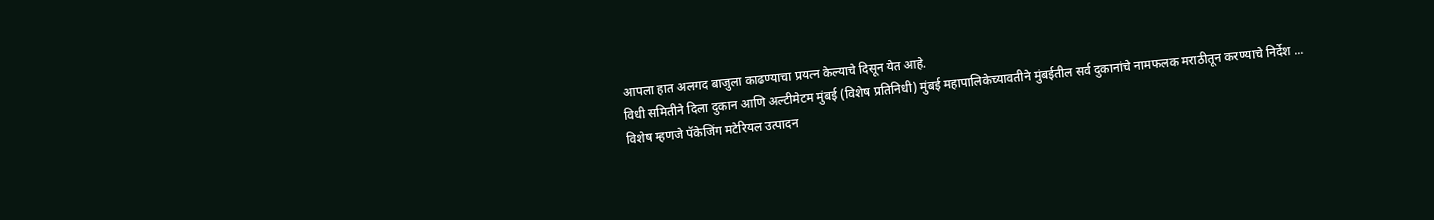आपला हात अलगद बाजुला काढण्याचा प्रयत्न केल्याचे दिसून येत आहे.
विधी समितीने दिला दुकान आणि अल्टीमेटम मुंबई (विशेष प्रतिनिधी) मुंबई महापालिकेच्यावतीने मुंबईतील सर्व दुकानांचे नामफलक मराठीतून करण्याचे निर्देश ...
विशेष म्हणजे पॅकेजिंग मटेरियल उत्पादन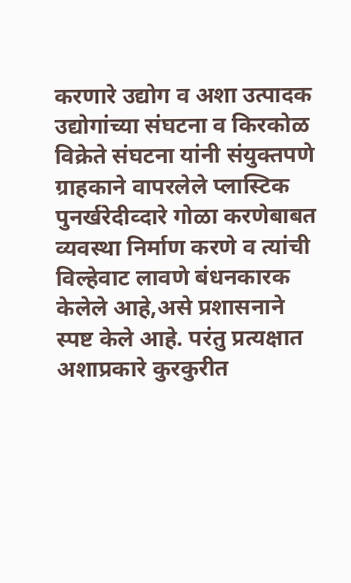करणारे उद्योग व अशा उत्पादक उद्योगांच्या संघटना व किरकोळ विक्रेते संघटना यांनी संयुक्तपणे ग्राहकाने वापरलेले प्लास्टिक पुनर्खरेदीव्दारे गोळा करणेबाबत व्यवस्था निर्माण करणे व त्यांची विल्हेवाट लावणे बंधनकारक केलेले आहे,असे प्रशासनाने स्पष्ट केले आहे. परंतु प्रत्यक्षात अशाप्रकारे कुरकुरीत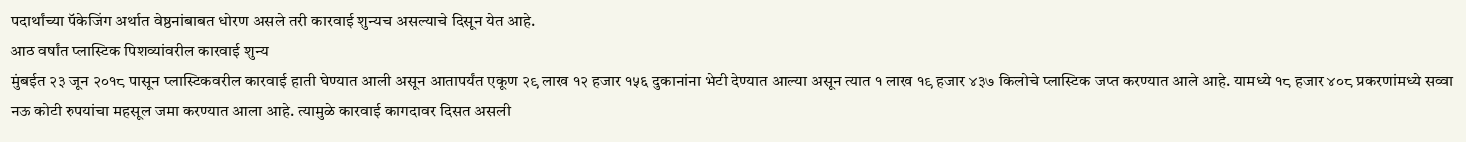पदार्थांच्या पॅकेजिंग अर्थात वेष्ठनांबाबत धोरण असले तरी कारवाई शुन्यच असल्याचे दिसून येत आहे.
आठ वर्षांत प्लास्टिक पिशव्यांवरील कारवाई शुन्य
मुंबईत २३ जून २०१८ पासून प्लास्टिकवरील कारवाई हाती घेण्यात आली असून आतापर्यंत एकूण २९ लाख १२ हजार १५६ दुकानांना भेटी देण्यात आल्या असून त्यात १ लाख १९ हजार ४३७ किलोचे प्लास्टिक जप्त करण्यात आले आहे. यामध्ये १८ हजार ४०८ प्रकरणांमध्ये सव्वा नऊ कोटी रुपयांचा महसूल जमा करण्यात आला आहे. त्यामुळे कारवाई कागदावर दिसत असली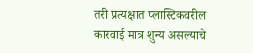तरी प्रत्यक्षात प्लास्टिकवरील कारवाई मात्र शुन्य असल्याचे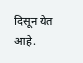दिसून येत आहे.